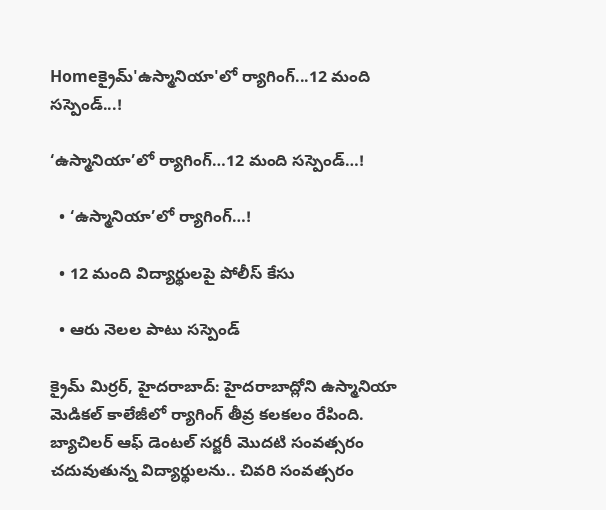Homeక్రైమ్'ఉస్మానియా'లో ర్యాగింగ్...12 మంది సస్పెండ్...!

‘ఉస్మానియా’లో ర్యాగింగ్…12 మంది సస్పెండ్…!

  • ‘ఉస్మానియా’లో ర్యాగింగ్…!

  • 12 మంది విద్యార్థులపై పోలీస్ కేసు

  • ఆరు నెలల పాటు సస్పెండ్

క్రైమ్ మిర్రర్, హైదరాబాద్: హైదరాబాద్లోని ఉస్మానియా మెడికల్ కాలేజీలో ర్యాగింగ్ తీవ్ర కలకలం రేపింది. బ్యాచిలర్ ఆఫ్ డెంటల్ సర్జరీ మొదటి సంవత్సరం చదువుతున్న విద్యార్థులను.. చివరి సంవత్సరం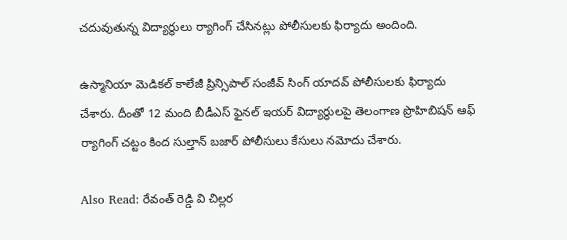చదువుతున్న విద్యార్థులు ర్యాగింగ్ చేసినట్లు పోలీసులకు ఫిర్యాదు అందింది.

ఉస్మానియా మెడికల్ కాలేజీ ప్రిన్సిపాల్ సంజీవ్ సింగ్ యాదవ్ పోలీసులకు ఫిర్యాదు చేశారు. దీంతో 12 మంది బీడీఎస్ ఫైనల్ ఇయర్ విద్యార్థులపై తెలంగాణ ప్రొహిబిషన్ ఆఫ్ ర్యాగింగ్ చట్టం కింద సుల్తాన్ బజార్ పోలీసులు కేసులు నమోదు చేశారు.

Also Read: రేవంత్ రెడ్డి వి చిల్లర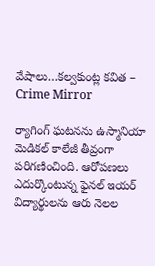వేషాలు…కల్వకుంట్ల కవిత – Crime Mirror

ర్యాగింగ్ ఘటనను ఉస్మానియా మెడికల్ కాలేజీ తీవ్రంగా పరిగణించింది. ఆరోపణలు ఎదుర్కొంటున్న ఫైనల్ ఇయర్ విద్యార్థులను ఆరు నెలల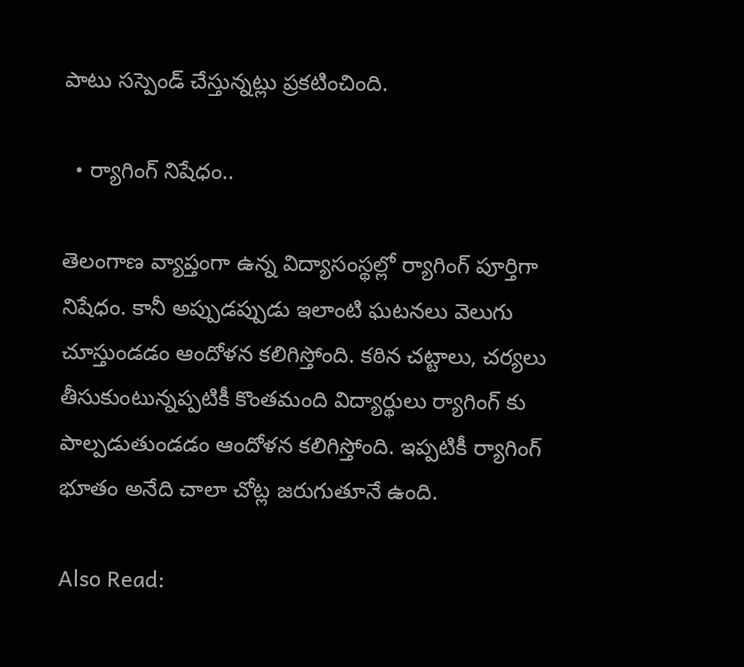పాటు సస్పెండ్ చేస్తున్నట్లు ప్రకటించింది.

  • ర్యాగింగ్ నిషేధం..

తెలంగాణ వ్యాప్తంగా ఉన్న విద్యాసంస్థల్లో ర్యాగింగ్ పూర్తిగా నిషేధం. కానీ అప్పుడప్పుడు ఇలాంటి ఘటనలు వెలుగు చూస్తుండడం ఆందోళన కలిగిస్తోంది. కఠిన చట్టాలు, చర్యలు తీసుకుంటున్నప్పటికీ కొంతమంది విద్యార్థులు ర్యాగింగ్ కు పాల్పడుతుండడం ఆందోళన కలిగిస్తోంది. ఇప్పటికీ ర్యాగింగ్ భూతం అనేది చాలా చోట్ల జరుగుతూనే ఉంది.

Also Read: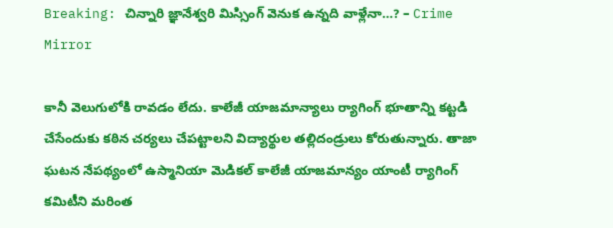Breaking: చిన్నారి జ్ఞానేశ్వరి మిస్సింగ్ వెనుక ఉన్నది వాళ్లేనా…? – Crime Mirror

కానీ వెలుగులోకి రావడం లేదు. కాలేజీ యాజమాన్యాలు ర్యాగింగ్ భూతాన్ని కట్టడి చేసేందుకు కఠిన చర్యలు చేపట్టాలని విద్యార్థుల తల్లిదండ్రులు కోరుతున్నారు. తాజా ఘటన నేపథ్యంలో ఉస్మానియా మెడికల్ కాలేజీ యాజమాన్యం యాంటీ ర్యాగింగ్ కమిటీని మరింత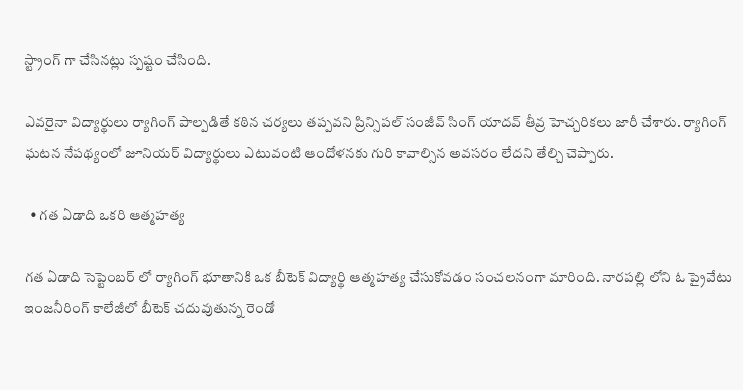స్ట్రాంగ్ గా చేసినట్లు స్పష్టం చేసింది.

ఎవరైనా విద్యార్థులు ర్యాగింగ్ పాల్పడితే కఠిన చర్యలు తప్పవని ప్రిన్సిపల్ సంజీవ్ సింగ్ యాదవ్ తీవ్ర హెచ్చరికలు జారీ చేశారు. ర్యాగింగ్ ఘటన నేపథ్యంలో జూనియర్ విద్యార్థులు ఎటువంటి ఆందోళనకు గురి కావాల్సిన అవసరం లేదని తేల్చి చెప్పారు.

  • గత ఏడాది ఒకరి ఆత్మహత్య

గత ఏడాది సెప్టెంబర్ లో ర్యాగింగ్ భూతానికి ఒక బీటెక్ విద్యార్థి ఆత్మహత్య చేసుకోవడం సంచలనంగా మారింది. నారపల్లి లోని ఓ ప్రైవేటు ఇంజనీరింగ్ కాలేజీలో బీటెక్ చదువుతున్న రెండో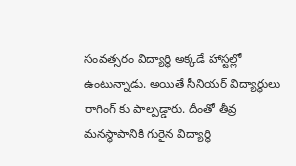సంవత్సరం విద్యార్థి అక్కడే హాస్టల్లో ఉంటున్నాడు. అయితే సీనియర్ విద్యార్థులు రాగింగ్ కు పాల్పడ్డారు. దీంతో తీవ్ర మనస్థాపానికి గురైన విద్యార్థి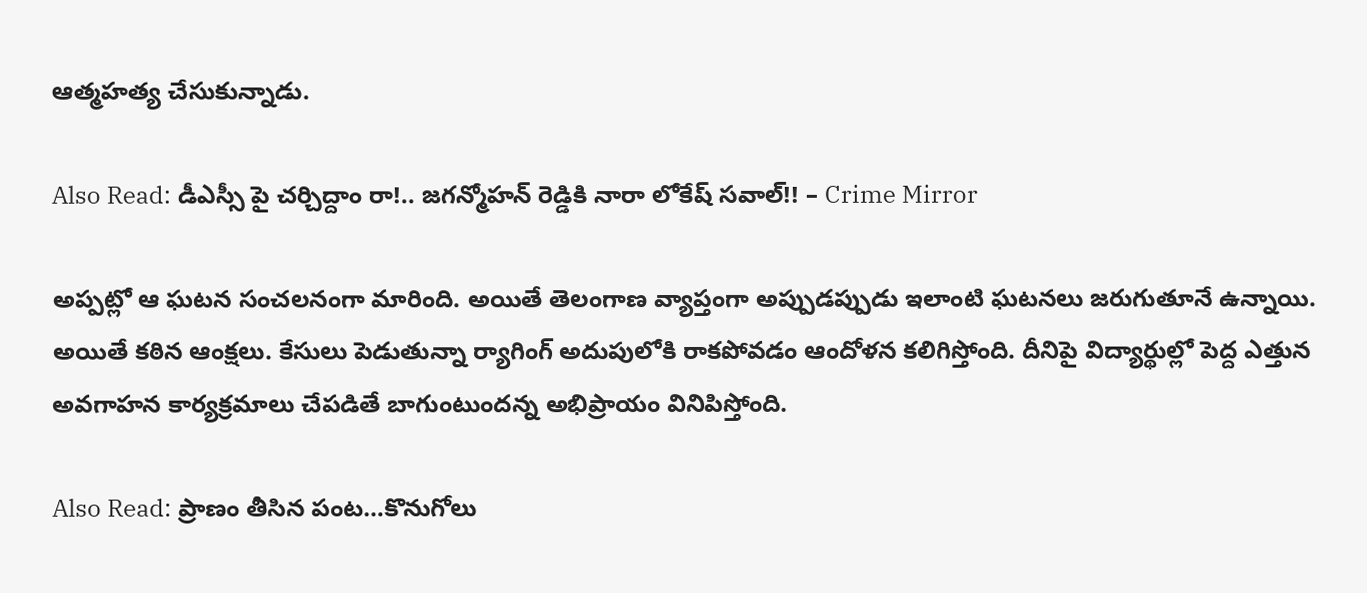ఆత్మహత్య చేసుకున్నాడు.

Also Read: డీఎస్సీ పై చర్చిద్దాం రా!.. జగన్మోహన్ రెడ్డికి నారా లోకేష్ సవాల్!! – Crime Mirror

అప్పట్లో ఆ ఘటన సంచలనంగా మారింది. అయితే తెలంగాణ వ్యాప్తంగా అప్పుడప్పుడు ఇలాంటి ఘటనలు జరుగుతూనే ఉన్నాయి. అయితే కఠిన ఆంక్షలు. కేసులు పెడుతున్నా ర్యాగింగ్ అదుపులోకి రాకపోవడం ఆందోళన కలిగిస్తోంది. దీనిపై విద్యార్థుల్లో పెద్ద ఎత్తున అవగాహన కార్యక్రమాలు చేపడితే బాగుంటుందన్న అభిప్రాయం వినిపిస్తోంది.

Also Read: ప్రాణం తీసిన పంట‌…కొనుగోలు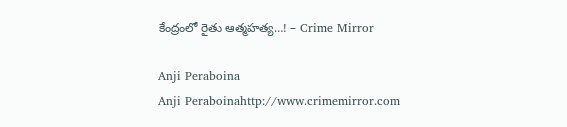కేంద్రంలో రైతు ఆత్మహత్య…! – Crime Mirror

Anji Peraboina
Anji Peraboinahttp://www.crimemirror.com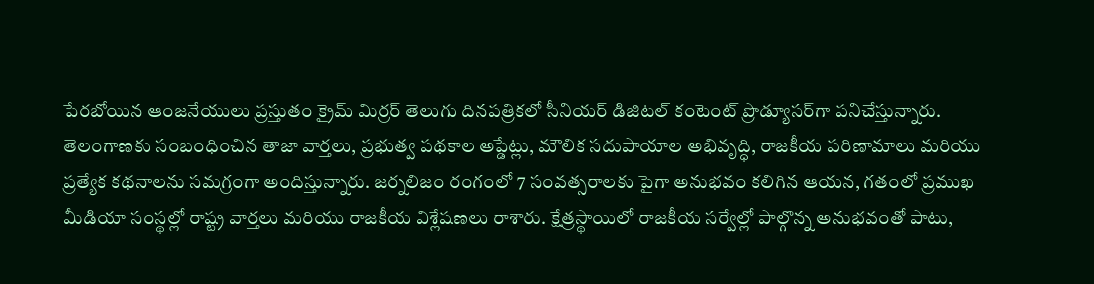పేరబోయిన ఆంజనేయులు ప్రస్తుతం క్రైమ్ మిర్రర్ తెలుగు దినపత్రికలో సీనియర్ డిజిటల్ కంటెంట్ ప్రొడ్యూసర్‌గా పనిచేస్తున్నారు. తెలంగాణకు సంబంధించిన తాజా వార్తలు, ప్రభుత్వ పథకాల అప్డేట్లు, మౌలిక సదుపాయాల అభివృద్ధి, రాజకీయ పరిణామాలు మరియు ప్రత్యేక కథనాలను సమగ్రంగా అందిస్తున్నారు. జర్నలిజం రంగంలో 7 సంవత్సరాలకు పైగా అనుభవం కలిగిన ఆయన, గతంలో ప్రముఖ మీడియా సంస్థల్లో రాష్ట్ర వార్తలు మరియు రాజకీయ విశ్లేషణలు రాశారు. క్షేత్రస్థాయిలో రాజకీయ సర్వేల్లో పాల్గొన్న అనుభవంతో పాటు,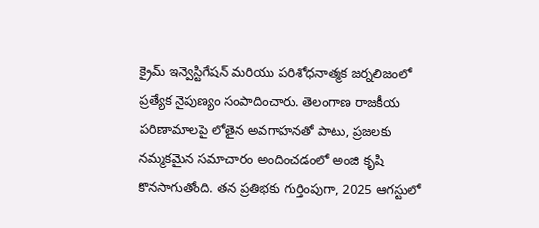క్రైమ్ ఇన్వెస్టిగేషన్ మరియు పరిశోధనాత్మక జర్నలిజంలో ప్రత్యేక నైపుణ్యం సంపాదించారు. తెలంగాణ రాజకీయ పరిణామాలపై లోతైన అవగాహనతో పాటు, ప్రజలకు నమ్మకమైన సమాచారం అందించడంలో అంజి కృషి కొనసాగుతోంది. తన ప్రతిభకు గుర్తింపుగా, 2025 ఆగస్టులో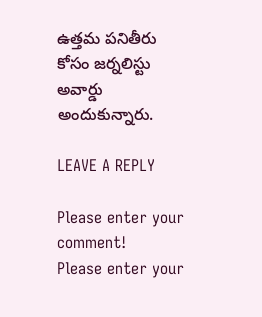ఉత్తమ పనితీరు కోసం జర్నలిస్టు అవార్డు అందుకున్నారు.

LEAVE A REPLY

Please enter your comment!
Please enter your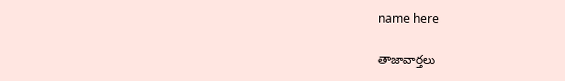name here

తాజావార్తలు